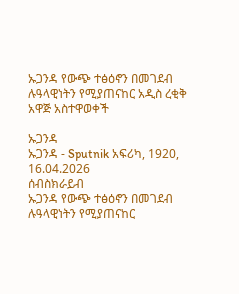ኡጋንዳ የውጭ ተፅዕኖን በመገደብ ሉዓላዊነትን የሚያጠናከር አዲስ ረቂቅ አዋጅ አስተዋወቀች

ኡጋንዳ
ኡጋንዳ - Sputnik አፍሪካ, 1920, 16.04.2026
ሰብስክራይብ
ኡጋንዳ የውጭ ተፅዕኖን በመገደብ ሉዓላዊነትን የሚያጠናከር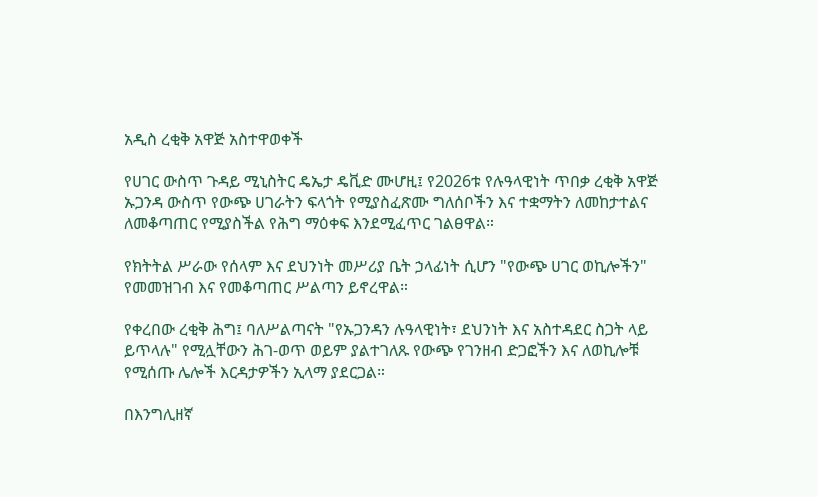አዲስ ረቂቅ አዋጅ አስተዋወቀች

የሀገር ውስጥ ጉዳይ ሚኒስትር ዴኤታ ዴቪድ ሙሆዚ፤ የ2026ቱ የሉዓላዊነት ጥበቃ ረቂቅ አዋጅ ኡጋንዳ ውስጥ የውጭ ሀገራትን ፍላጎት የሚያስፈጽሙ ግለሰቦችን እና ተቋማትን ለመከታተልና ለመቆጣጠር የሚያስችል የሕግ ማዕቀፍ እንደሚፈጥር ገልፀዋል።

የክትትል ሥራው የሰላም እና ደህንነት መሥሪያ ቤት ኃላፊነት ሲሆን "የውጭ ሀገር ወኪሎችን" የመመዝገብ እና የመቆጣጠር ሥልጣን ይኖረዋል።

የቀረበው ረቂቅ ሕግ፤ ባለሥልጣናት "የኡጋንዳን ሉዓላዊነት፣ ደህንነት እና አስተዳደር ስጋት ላይ ይጥላሉ" የሚሏቸውን ሕገ-ወጥ ወይም ያልተገለጹ የውጭ የገንዘብ ድጋፎችን እና ለወኪሎቹ የሚሰጡ ሌሎች እርዳታዎችን ኢላማ ያደርጋል።

በእንግሊዘኛ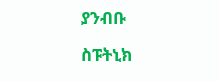ያንብቡ

ስፑትኒክ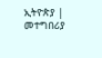ኢትዮጵያ | መተግበሪያ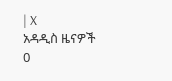| X
አዳዲስ ዜናዎች
0